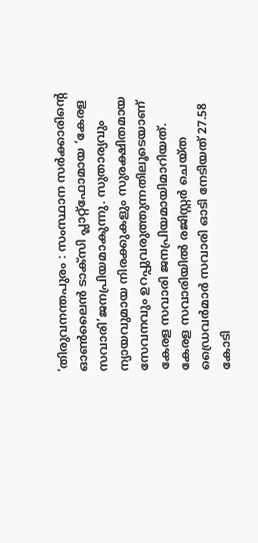‘തിരുവനന്തപുരം : സംസ്ഥാന സർക്കാരിന്റെ ഓൺലൈൻ ടാക്സി പ്ലാറ്റ്ഫോമായ ‘കേരള സവാരി’ജനപ്രിയമാകുന്നു. സുതാര്യവും ന്യായവുമായ നിരക്കുകളും സുരക്ഷിതമായ സേവനവും ഉറപ്പുവരുത്തുന്നതിലൂടെയാണ് കേരള സവാരി ജനപ്രിയമായിമാറിയത്.
കേരള സവാരിയിൽ രജിസ്റ്റർ ചെയ്ത ഡ്രൈവർമാർ സവാരി ഓടി നേടിയത് 27.58 കോടി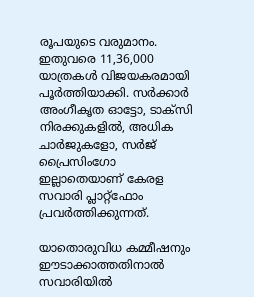രൂപയുടെ വരുമാനം. ഇതുവരെ 11,36,000 യാത്രകൾ വിജയകരമായി പൂർത്തിയാക്കി. സർക്കാർ അംഗീകൃത ഓട്ടോ, ടാക്സി നിരക്കുകളിൽ, അധിക ചാർജുകളോ, സർജ് പ്രൈസിംഗോ ഇല്ലാതെയാണ് കേരള സവാരി പ്ലാറ്റ്ഫോം പ്രവർത്തിക്കുന്നത്.

യാതൊരുവിധ കമ്മീഷനും ഈടാക്കാത്തതിനാൽ സവാരിയിൽ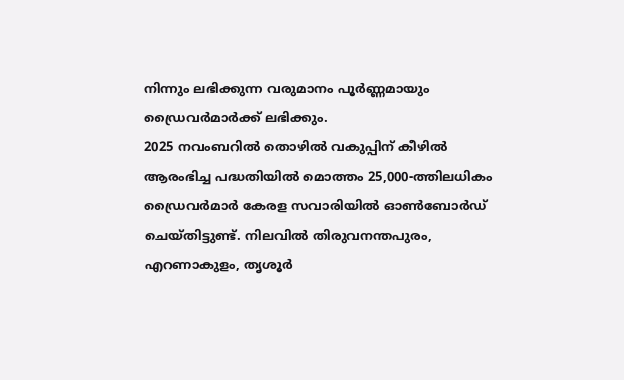നിന്നും ലഭിക്കുന്ന വരുമാനം പൂർണ്ണമായും ഡ്രൈവർമാർക്ക് ലഭിക്കും.
2025 നവംബറിൽ തൊഴിൽ വകുപ്പിന് കീഴിൽ ആരംഭിച്ച പദ്ധതിയിൽ മൊത്തം 25,000-ത്തിലധികം ഡ്രൈവർമാർ കേരള സവാരിയിൽ ഓൺബോർഡ് ചെയ്തിട്ടുണ്ട്. നിലവിൽ തിരുവനന്തപുരം, എറണാകുളം, തൃശൂർ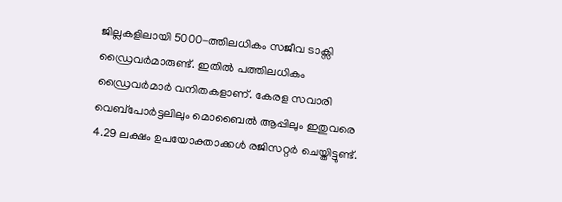ജില്ലകളിലായി 5000-ത്തിലധികം സജീവ ടാക്സി ഡ്രൈവർമാരുണ്ട്. ഇതിൽ പത്തിലധികം ഡ്രൈവർമാർ വനിതകളാണ്. കേരള സവാരി വെബ്പോർട്ടലിലും മൊബൈൽ ആപ്പിലും ഇതുവരെ 4.29 ലക്ഷം ഉപയോക്താക്കൾ രജിസറ്റർ ചെയ്തിട്ടുണ്ട്.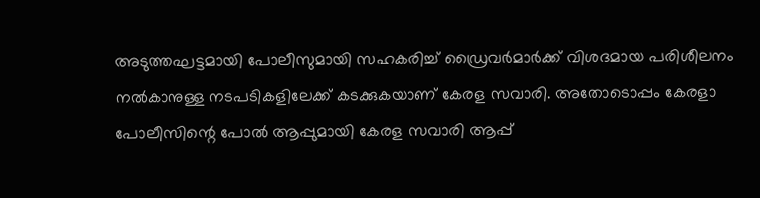അടുത്തഘട്ടമായി പോലീസുമായി സഹകരിച്ച് ഡ്രൈവർമാർക്ക് വിശദമായ പരിശീലനം നൽകാനുള്ള നടപടികളിലേക്ക് കടക്കുകയാണ് കേരള സവാരി. അതോടൊപ്പം കേരളാ പോലീസിന്റെ പോൽ ആപ്പുമായി കേരള സവാരി ആപ്പ്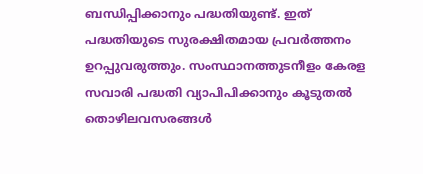ബന്ധിപ്പിക്കാനും പദ്ധതിയുണ്ട്. ഇത് പദ്ധതിയുടെ സുരക്ഷിതമായ പ്രവർത്തനം ഉറപ്പുവരുത്തും. സംസ്ഥാനത്തുടനീളം കേരള സവാരി പദ്ധതി വ്യാപിപിക്കാനും കൂടുതൽ തൊഴിലവസരങ്ങൾ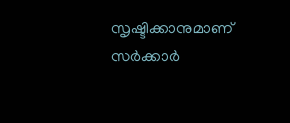സൃഷ്ടിക്കാനുമാണ് സർക്കാർ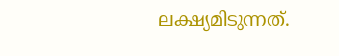ലക്ഷ്യമിടുന്നത്.